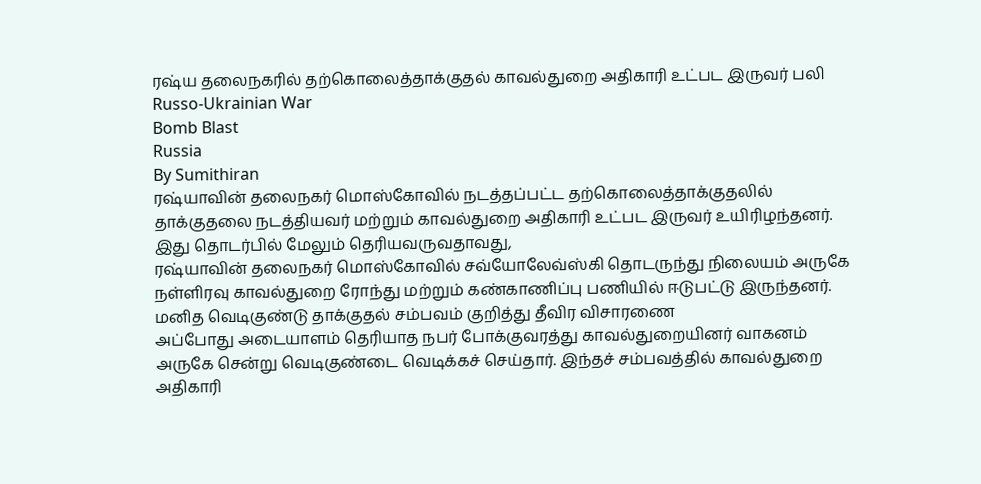ரஷ்ய தலைநகரில் தற்கொலைத்தாக்குதல் காவல்துறை அதிகாரி உட்பட இருவர் பலி
Russo-Ukrainian War
Bomb Blast
Russia
By Sumithiran
ரஷ்யாவின் தலைநகர் மொஸ்கோவில் நடத்தப்பட்ட தற்கொலைத்தாக்குதலில் தாக்குதலை நடத்தியவர் மற்றும் காவல்துறை அதிகாரி உட்பட இருவர் உயிரிழந்தனர்.
இது தொடர்பில் மேலும் தெரியவருவதாவது,
ரஷ்யாவின் தலைநகர் மொஸ்கோவில் சவ்யோலேவ்ஸ்கி தொடருந்து நிலையம் அருகே நள்ளிரவு காவல்துறை ரோந்து மற்றும் கண்காணிப்பு பணியில் ஈடுபட்டு இருந்தனர்.
மனித வெடிகுண்டு தாக்குதல் சம்பவம் குறித்து தீவிர விசாரணை
அப்போது அடையாளம் தெரியாத நபர் போக்குவரத்து காவல்துறையினர் வாகனம் அருகே சென்று வெடிகுண்டை வெடிக்கச் செய்தார். இந்தச் சம்பவத்தில் காவல்துறை அதிகாரி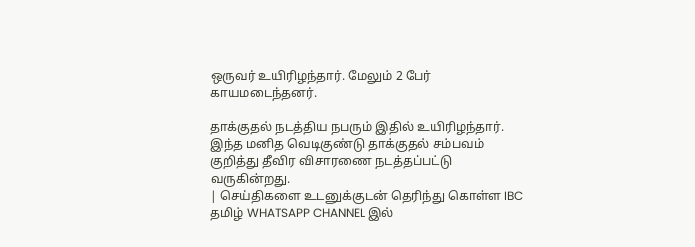ஒருவர் உயிரிழந்தார். மேலும் 2 பேர் காயமடைந்தனர்.

தாக்குதல் நடத்திய நபரும் இதில் உயிரிழந்தார். இந்த மனித வெடிகுண்டு தாக்குதல் சம்பவம் குறித்து தீவிர விசாரணை நடத்தப்பட்டு வருகின்றது.
| செய்திகளை உடனுக்குடன் தெரிந்து கொள்ள IBC தமிழ் WHATSAPP CHANNEL இல்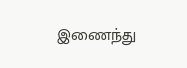இணைந்து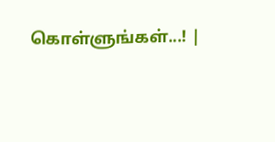கொள்ளுங்கள்...! |